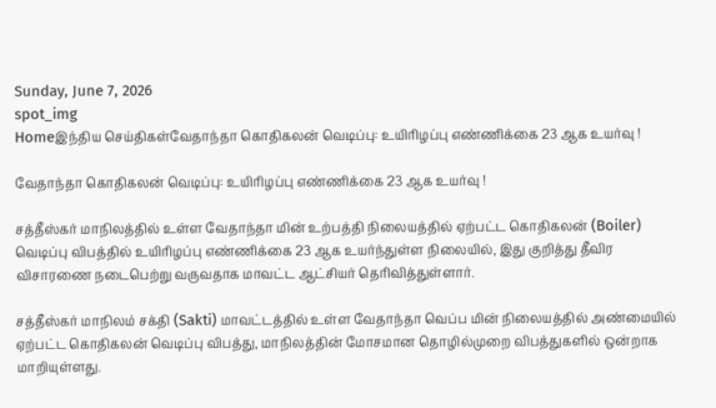Sunday, June 7, 2026
spot_img
Homeஇந்திய செய்திகள்வேதாந்தா கொதிகலன் வெடிப்பு: உயிரிழப்பு எண்ணிக்கை 23 ஆக உயர்வு !

வேதாந்தா கொதிகலன் வெடிப்பு: உயிரிழப்பு எண்ணிக்கை 23 ஆக உயர்வு !

சத்தீஸ்கர் மாநிலத்தில் உள்ள வேதாந்தா மின் உற்பத்தி நிலையத்தில் ஏற்பட்ட கொதிகலன் (Boiler) வெடிப்பு விபத்தில் உயிரிழப்பு எண்ணிக்கை 23 ஆக உயர்ந்துள்ள நிலையில், இது குறித்து தீவிர விசாரணை நடைபெற்று வருவதாக மாவட்ட ஆட்சியர் தெரிவித்துள்ளார்.

சத்தீஸ்கர் மாநிலம் சக்தி (Sakti) மாவட்டத்தில் உள்ள வேதாந்தா வெப்ப மின் நிலையத்தில் அண்மையில் ஏற்பட்ட கொதிகலன் வெடிப்பு விபத்து, மாநிலத்தின் மோசமான தொழில்முறை விபத்துகளில் ஒன்றாக மாறியுள்ளது.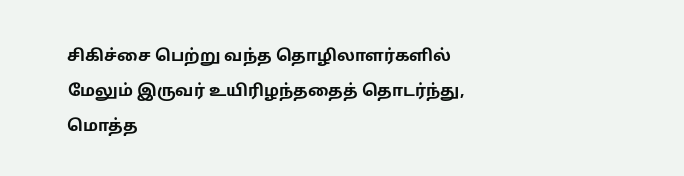சிகிச்சை பெற்று வந்த தொழிலாளர்களில் மேலும் இருவர் உயிரிழந்ததைத் தொடர்ந்து, மொத்த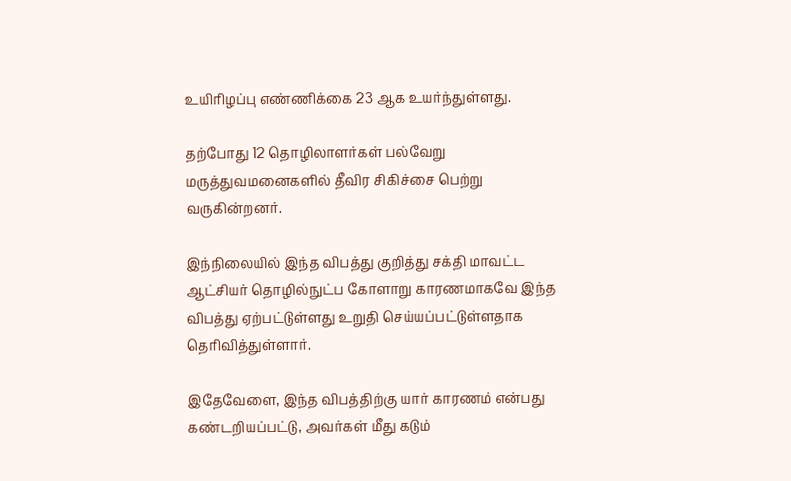உயிரிழப்பு எண்ணிக்கை 23 ஆக உயர்ந்துள்ளது.

தற்போது 12 தொழிலாளர்கள் பல்வேறு மருத்துவமனைகளில் தீவிர சிகிச்சை பெற்று வருகின்றனர்.

இந்நிலையில் இந்த விபத்து குறித்து சக்தி மாவட்ட ஆட்சியர் தொழில்நுட்ப கோளாறு காரணமாகவே இந்த விபத்து ஏற்பட்டுள்ளது உறுதி செய்யப்பட்டுள்ளதாக தெரிவித்துள்ளார்.

இதேவேளை, இந்த விபத்திற்கு யார் காரணம் என்பது கண்டறியப்பட்டு, அவர்கள் மீது கடும்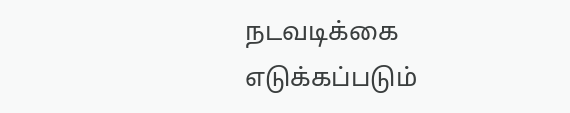நடவடிக்கை எடுக்கப்படும்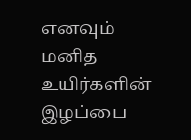எனவும் மனித உயிர்களின் இழப்பை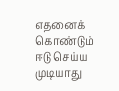எதனைக் கொண்டும் ஈடு செய்ய முடியாது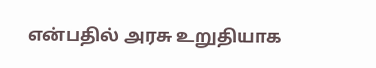என்பதில் அரசு உறுதியாக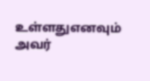உள்ளதுஎனவும் அவர்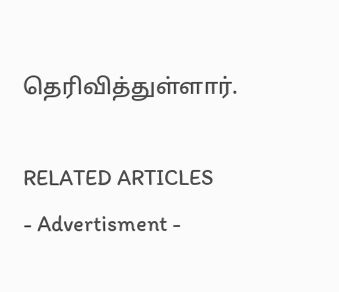தெரிவித்துள்ளார்.

RELATED ARTICLES
- Advertisment -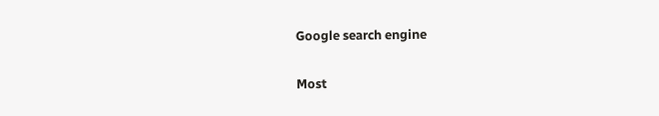Google search engine

Most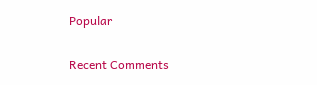Popular

Recent Comments